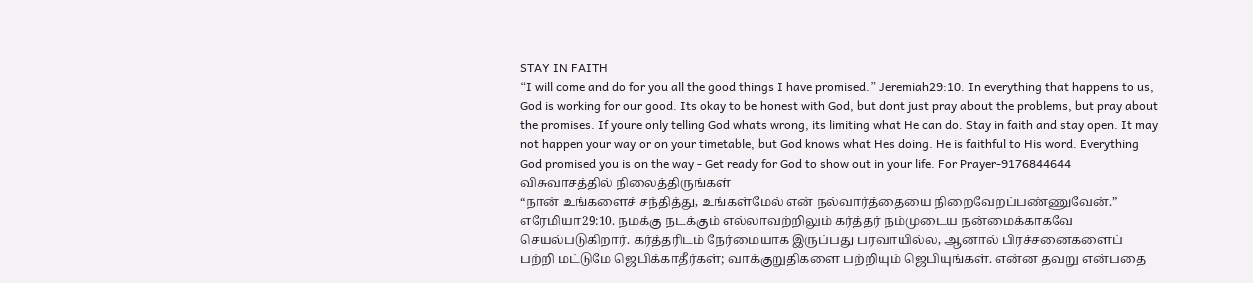STAY IN FAITH
“I will come and do for you all the good things I have promised.” Jeremiah29:10. In everything that happens to us, God is working for our good. Its okay to be honest with God, but dont just pray about the problems, but pray about the promises. If youre only telling God whats wrong, its limiting what He can do. Stay in faith and stay open. It may not happen your way or on your timetable, but God knows what Hes doing. He is faithful to His word. Everything God promised you is on the way - Get ready for God to show out in your life. For Prayer-9176844644
விசுவாசத்தில் நிலைத்திருங்கள்
“நான் உங்களைச் சந்தித்து, உங்கள்மேல் என் நல்வார்த்தையை நிறைவேறப்பண்ணுவேன்.” எரேமியா29:10. நமக்கு நடக்கும் எல்லாவற்றிலும் கர்த்தர் நம்முடைய நன்மைக்காகவே செயல்படுகிறார். கர்த்தரிடம் நேர்மையாக இருப்பது பரவாயில்ல, ஆனால் பிரச்சனைகளைப் பற்றி மட்டுமே ஜெபிக்காதீர்கள்; வாக்குறுதிகளை பற்றியும் ஜெபியுங்கள். என்ன தவறு என்பதை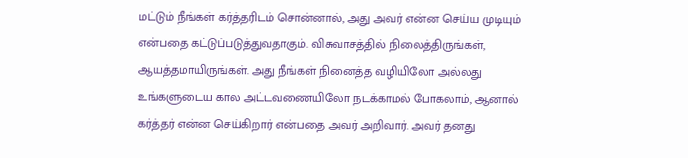மட்டும் நீங்கள் கர்த்தரிடம் சொன்னால், அது அவர் என்ன செய்ய முடியும் என்பதை கட்டுப்படுத்துவதாகும். விசுவாசத்தில் நிலைத்திருங்கள், ஆயத்தமாயிருங்கள். அது நீங்கள் நினைத்த வழியிலோ அல்லது உங்களுடைய கால அட்டவணையிலோ நடக்காமல் போகலாம், ஆனால் கர்த்தர் என்ன செய்கிறார் என்பதை அவர் அறிவார். அவர் தனது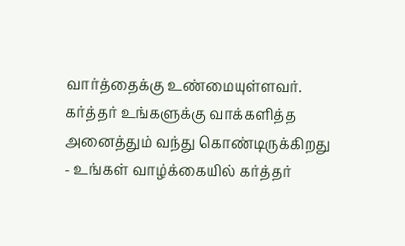வார்த்தைக்கு உண்மையுள்ளவர். கர்த்தர் உங்களுக்கு வாக்களித்த அனைத்தும் வந்து கொண்டிருக்கிறது - உங்கள் வாழ்க்கையில் கர்த்தர்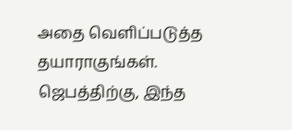அதை வெளிப்படுத்த தயாராகுங்கள்.
ஜெபத்திற்கு, இந்த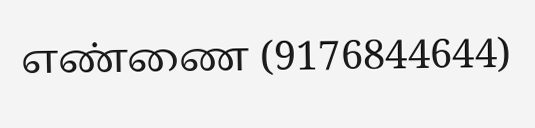எண்ணை (9176844644)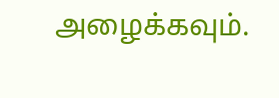அழைக்கவும்.